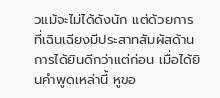วแม้จะไม่ได้ดังนัก แต่ด้วยการที่เฉินเฉียงมีประสาทสัมผัสด้านการได้ยินดีกว่าแต่ก่อน เมื่อได้ยินคำพูดเหล่านี้ หูขอ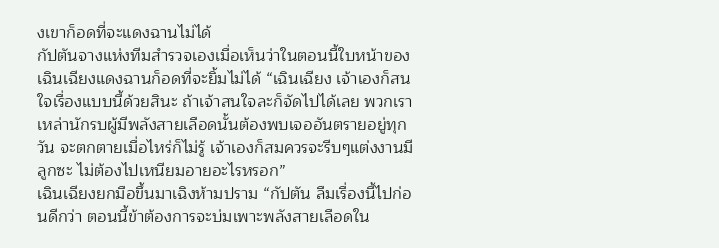งเขาก็อดที่จะแดงฉานไม่ได้
กัปตันจางแห่งทีมสำรวจเองเมื่อเห็นว่าในตอนนี้ใบหน้าของเฉินเฉียงแดงฉานก็อดที่จะยิ้มไม่ได้ “เฉินเฉียง เจ้าเองก็สนใจเรื่องแบบนี้ด้วยสินะ ถ้าเจ้าสนใจละก็จัดไปได้เลย พวกเราเหล่านักรบผู้มีพลังสายเลือดนั้นต้องพบเจออันตรายอยู่ทุกวัน จะตกตายเมื่อไหร่ก็ไม่รู้ เจ้าเองก็สมควรจะรีบๆแต่งงานมีลูกซะ ไม่ต้องไปเหนียมอายอะไรหรอก”
เฉินเฉียงยกมือขึ้นมาเฉิงห้ามปราม “กัปตัน ลืมเรื่องนี้ไปก่อนดีกว่า ตอนนี้ข้าต้องการจะบ่มเพาะพลังสายเลือดใน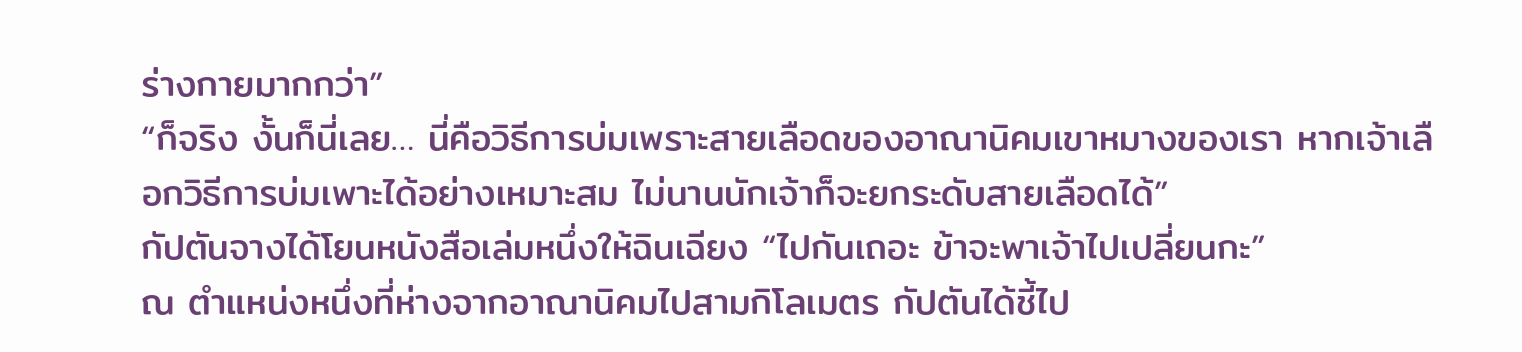ร่างกายมากกว่า”
“ก็จริง งั้นก็นี่เลย… นี่คือวิธีการบ่มเพราะสายเลือดของอาณานิคมเขาหมางของเรา หากเจ้าเลือกวิธีการบ่มเพาะได้อย่างเหมาะสม ไม่นานนักเจ้าก็จะยกระดับสายเลือดได้”
กัปตันจางได้โยนหนังสือเล่มหนึ่งให้ฉินเฉียง “ไปกันเถอะ ข้าจะพาเจ้าไปเปลี่ยนกะ”
ณ ตำแหน่งหนึ่งที่ห่างจากอาณานิคมไปสามกิโลเมตร กัปตันได้ชี้ไป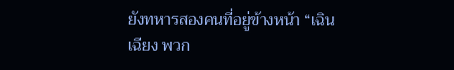ยังทหารสองคนที่อยู่ข้างหน้า “เฉินเฉียง พวก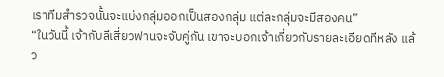เราทีมสำรวจนั้นจะแบ่งกลุ่มออกเป็นสองกลุ่ม แต่ละกลุ่มจะมีสองคน”
“ในวันนี้ เจ้ากับลีเสี่ยวฟานจะจับคู่กัน เขาจะบอกเจ้าเกี่ยวกับรายละเอียดทีหลัง แล้ว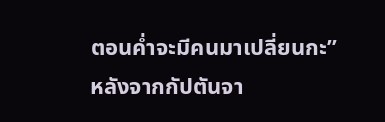ตอนค่ำจะมีคนมาเปลี่ยนกะ”
หลังจากกัปตันจา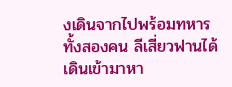งเดินจากไปพร้อมทหารทั้งสองคน ลีเสี่ยวฟานได้เดินเข้ามาหา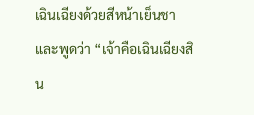เฉินเฉียงด้วยสีหน้าเย็นชาและพูดว่า “เจ้าคือเฉินเฉียงสิน